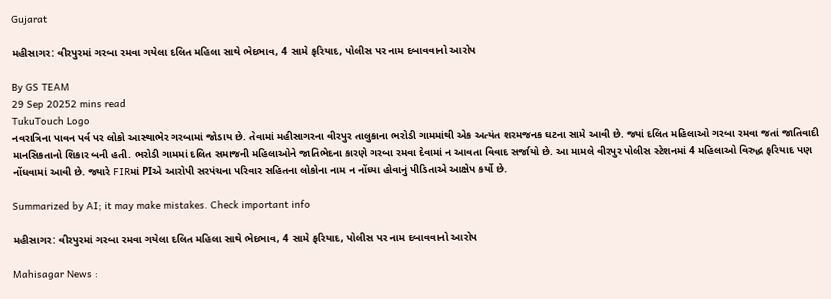Gujarat

મહીસાગર: વીરપુરમાં ગરબા રમવા ગયેલા દલિત મહિલા સાથે ભેદભાવ, 4 સામે ફરિયાદ, પોલીસ પર નામ દબાવવાનો આરોપ

By GS TEAM
29 Sep 20252 mins read
TukuTouch Logo
નવરાત્રિના પાવન પર્વ પર લોકો આસ્થાભેર ગરબામાં જોડાય છે. તેવામાં મહીસાગરના વીરપુર તાલુકાના ભરોડી ગામમાંથી એક અત્યંત શરમજનક ઘટના સામે આવી છે. જ્યાં દલિત મહિલાઓ ગરબા રમવા જતાં જાતિવાદી માનસિકતાનો શિકાર બની હતી. ભરોડી ગામમાં દલિત સમાજની મહિલાઓને જાતિભેદના કારણે ગરબા રમવા દેવામાં ન આવતા વિવાદ સર્જાયો છે. આ મામલે વીરપુર પોલીસ સ્ટેશનમાં 4 મહિલાઓ વિરુદ્ધ ફરિયાદ પણ નોંધવામાં આવી છે. જ્યારે FIRમાં PIએ આરોપી સરપંચના પરિવાર સહિતના લોકોના નામ ન નોંધ્યા હોવાનું પીડિતાએ આક્ષેપ કર્યો છે.

Summarized by AI; it may make mistakes. Check important info

મહીસાગર: વીરપુરમાં ગરબા રમવા ગયેલા દલિત મહિલા સાથે ભેદભાવ, 4 સામે ફરિયાદ, પોલીસ પર નામ દબાવવાનો આરોપ

Mahisagar News :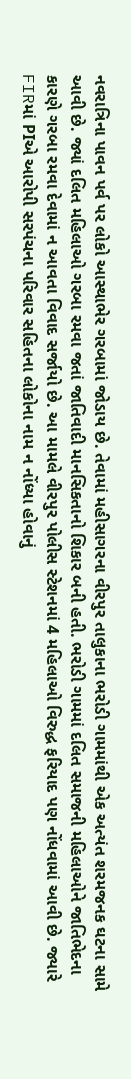નવરાત્રિના પાવન પર્વ પર લોકો આસ્થાભેર ગરબામાં જોડાય છે. તેવામાં મહીસાગરના વીરપુર તાલુકાના ભરોડી ગામમાંથી એક અત્યંત શરમજનક ઘટના સામે આવી છે. જ્યાં દલિત મહિલાઓ ગરબા રમવા જતાં જાતિવાદી માનસિકતાનો શિકાર બની હતી. ભરોડી ગામમાં દલિત સમાજની મહિલાઓને જાતિભેદના કારણે ગરબા રમવા દેવામાં ન આવતા વિવાદ સર્જાયો છે. આ મામલે વીરપુર પોલીસ સ્ટેશનમાં 4 મહિલાઓ વિરુદ્ધ ફરિયાદ પણ નોંધવામાં આવી છે. જ્યારે FIRમાં PIએ આરોપી સરપંચના પરિવાર સહિતના લોકોના નામ ન નોંધ્યા હોવાનું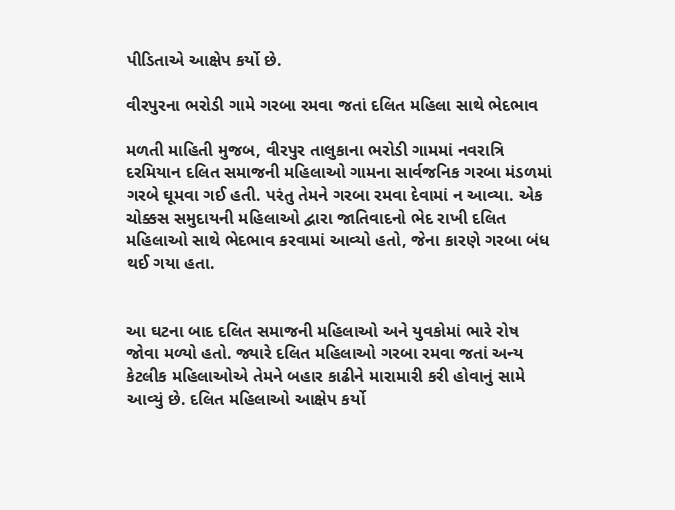પીડિતાએ આક્ષેપ કર્યો છે.

વીરપુરના ભરોડી ગામે ગરબા રમવા જતાં દલિત મહિલા સાથે ભેદભાવ

મળતી માહિતી મુજબ, વીરપુર તાલુકાના ભરોડી ગામમાં નવરાત્રિ દરમિયાન દલિત સમાજની મહિલાઓ ગામના સાર્વજનિક ગરબા મંડળમાં ગરબે ઘૂમવા ગઈ હતી. પરંતુ તેમને ગરબા રમવા દેવામાં ન આવ્યા. એક ચોક્કસ સમુદાયની મહિલાઓ દ્વારા જાતિવાદનો ભેદ રાખી દલિત મહિલાઓ સાથે ભેદભાવ કરવામાં આવ્યો હતો, જેના કારણે ગરબા બંધ થઈ ગયા હતા.


આ ઘટના બાદ દલિત સમાજની મહિલાઓ અને યુવકોમાં ભારે રોષ જોવા મળ્યો હતો. જ્યારે દલિત મહિલાઓ ગરબા રમવા જતાં અન્ય કેટલીક મહિલાઓએ તેમને બહાર કાઢીને મારામારી કરી હોવાનું સામે આવ્યું છે. દલિત મહિલાઓ આક્ષેપ કર્યો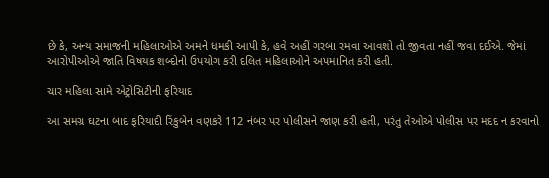છે કે, અન્ય સમાજની મહિલાઓએ અમને ધમકી આપી કે, હવે અહીં ગરબા રમવા આવશો તો જીવતા નહીં જવા દઈએ. જેમાં આરોપીઓએ જાતિ વિષયક શબ્દોનો ઉપયોગ કરી દલિત મહિલાઓને અપમાનિત કરી હતી.

ચાર મહિલા સામે એટ્રોસિટીની ફરિયાદ

આ સમગ્ર ઘટના બાદ ફરિયાદી રિંકુબેન વણકરે 112 નંબર પર પોલીસને જાણ કરી હતી, પરંતુ તેઓએ પોલીસ પર મદદ ન કરવાનો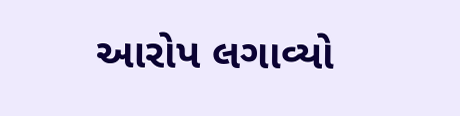આરોપ લગાવ્યો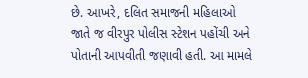છે. આખરે, દલિત સમાજની મહિલાઓ જાતે જ વીરપુર પોલીસ સ્ટેશન પહોંચી અને પોતાની આપવીતી જણાવી હતી. આ મામલે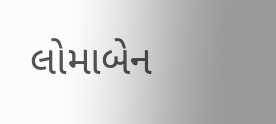લોમાબેન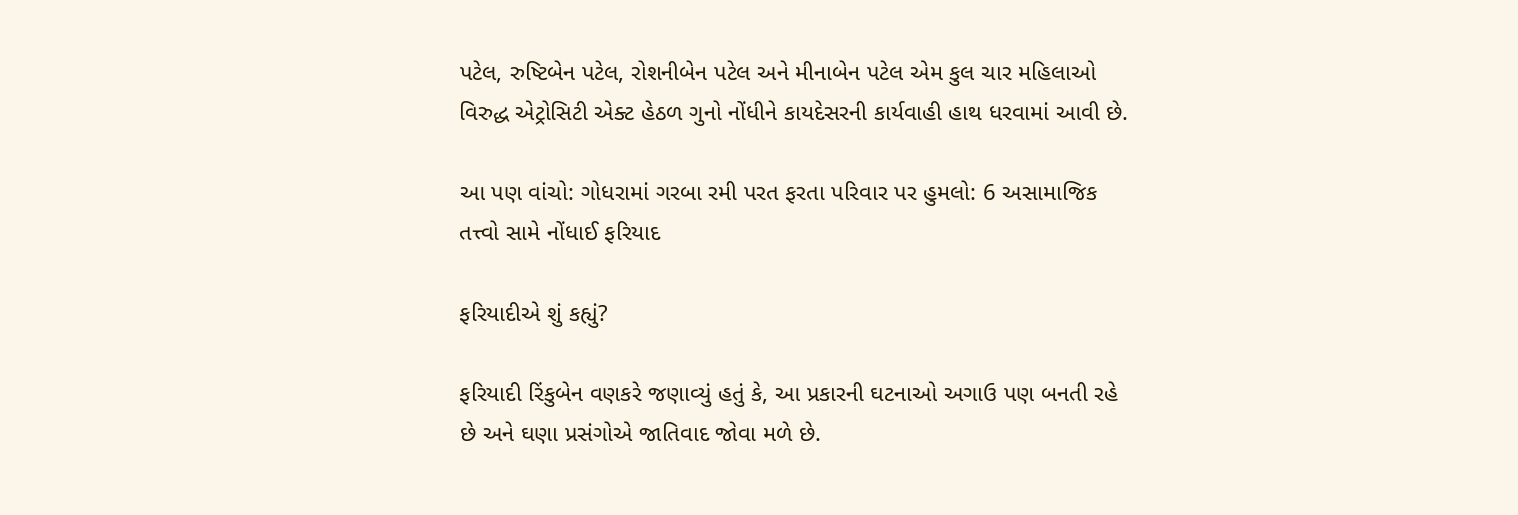પટેલ, રુષ્ટિબેન પટેલ, રોશનીબેન પટેલ અને મીનાબેન પટેલ એમ કુલ ચાર મહિલાઓ વિરુદ્ધ એટ્રોસિટી એક્ટ હેઠળ ગુનો નોંધીને કાયદેસરની કાર્યવાહી હાથ ધરવામાં આવી છે.

આ પણ વાંચો: ગોધરામાં ગરબા રમી પરત ફરતા પરિવાર પર હુમલો: 6 અસામાજિક તત્ત્વો સામે નોંધાઈ ફરિયાદ

ફરિયાદીએ શું કહ્યું?

ફરિયાદી રિંકુબેન વણકરે જણાવ્યું હતું કે, આ પ્રકારની ઘટનાઓ અગાઉ પણ બનતી રહે છે અને ઘણા પ્રસંગોએ જાતિવાદ જોવા મળે છે.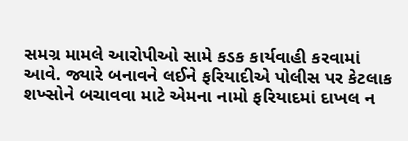સમગ્ર મામલે આરોપીઓ સામે કડક કાર્યવાહી કરવામાં આવે. જ્યારે બનાવને લઈને ફરિયાદીએ પોલીસ પર કેટલાક શખ્સોને બચાવવા માટે એમના નામો ફરિયાદમાં દાખલ ન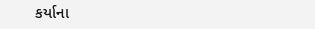કર્યાના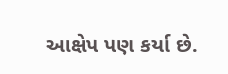આક્ષેપ પણ કર્યા છે.